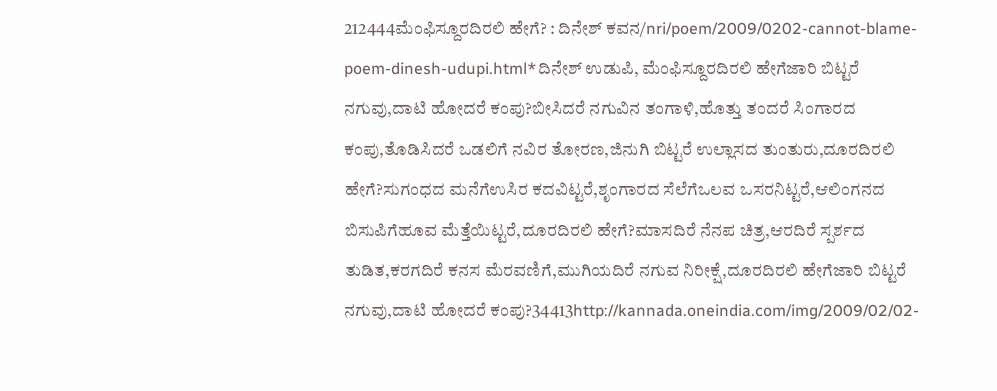212444ಮೆಂಫಿಸ್ದೂರದಿರಲಿ ಹೇಗೆ? : ದಿನೇಶ್ ಕವನ/nri/poem/2009/0202-cannot-blame-poem-dinesh-udupi.html*ದಿನೇಶ್ ಉಡುಪಿ, ಮೆಂಫಿಸ್ದೂರದಿರಲಿ ಹೇಗೆಜಾರಿ ಬಿಟ್ಟರೆ ನಗುವು,ದಾಟಿ ಹೋದರೆ ಕಂಪು?ಬೀಸಿದರೆ ನಗುವಿನ ತಂಗಾಳಿ,ಹೊತ್ತು ತಂದರೆ ಸಿಂಗಾರದ ಕಂಪು,ತೊಡಿಸಿದರೆ ಒಡಲಿಗೆ ನವಿರ ತೋರಣ,ಜಿನುಗಿ ಬಿಟ್ಟರೆ ಉಲ್ಲಾಸದ ತುಂತುರು,ದೂರದಿರಲಿ ಹೇಗೆ?ಸುಗಂಧದ ಮನೆಗೆಉಸಿರ ಕದವಿಟ್ಟರೆ,ಶೃಂಗಾರದ ಸೆಲೆಗೆಒಲವ ಒಸರನಿಟ್ಟರೆ,ಆಲಿಂಗನದ ಬಿಸುಪಿಗೆಹೂವ ಮೆತ್ತೆಯಿಟ್ಟರೆ,ದೂರದಿರಲಿ ಹೇಗೆ?ಮಾಸದಿರೆ ನೆನಪ ಚಿತ್ರ,ಆರದಿರೆ ಸ್ಪರ್ಶದ ತುಡಿತ,ಕರಗದಿರೆ ಕನಸ ಮೆರವಣಿಗೆ,ಮುಗಿಯದಿರೆ ನಗುವ ನಿರೀಕ್ಷೆ,ದೂರದಿರಲಿ ಹೇಗೆಜಾರಿ ಬಿಟ್ಟರೆ ನಗುವು,ದಾಟಿ ಹೋದರೆ ಕಂಪು?34413http://kannada.oneindia.com/img/2009/02/02-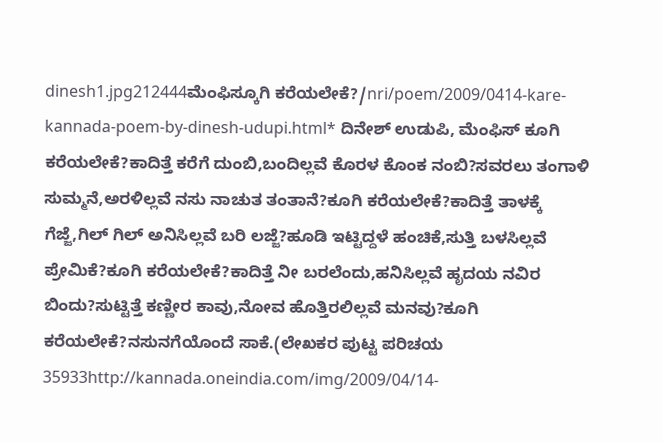dinesh1.jpg212444ಮೆಂಫಿಸ್ಕೂಗಿ ಕರೆಯಲೇಕೆ?/nri/poem/2009/0414-kare-kannada-poem-by-dinesh-udupi.html* ದಿನೇಶ್ ಉಡುಪಿ, ಮೆಂಫಿಸ್ ಕೂಗಿ ಕರೆಯಲೇಕೆ?ಕಾದಿತ್ತೆ ಕರೆಗೆ ದುಂಬಿ,ಬಂದಿಲ್ಲವೆ ಕೊರಳ ಕೊಂಕ ನಂಬಿ?ಸವರಲು ತಂಗಾಳಿ ಸುಮ್ಮನೆ,ಅರಳಿಲ್ಲವೆ ನಸು ನಾಚುತ ತಂತಾನೆ?ಕೂಗಿ ಕರೆಯಲೇಕೆ?ಕಾದಿತ್ತೆ ತಾಳಕ್ಕೆ ಗೆಜ್ಜೆ,ಗಿಲ್ ಗಿಲ್ ಅನಿಸಿಲ್ಲವೆ ಬರಿ ಲಜ್ಜೆ?ಹೂಡಿ ಇಟ್ಟಿದ್ದಳೆ ಹಂಚಿಕೆ,ಸುತ್ತಿ ಬಳಸಿಲ್ಲವೆ ಪ್ರೇಮಿಕೆ?ಕೂಗಿ ಕರೆಯಲೇಕೆ?ಕಾದಿತ್ತೆ ನೀ ಬರಲೆಂದು,ಹನಿಸಿಲ್ಲವೆ ಹೃದಯ ನವಿರ ಬಿಂದು?ಸುಟ್ಟಿತ್ತೆ ಕಣ್ಣೀರ ಕಾವು,ನೋವ ಹೊತ್ತಿರಲಿಲ್ಲವೆ ಮನವು?ಕೂಗಿ ಕರೆಯಲೇಕೆ?ನಸುನಗೆಯೊಂದೆ ಸಾಕೆ.(ಲೇಖಕರ ಪುಟ್ಟ ಪರಿಚಯ 35933http://kannada.oneindia.com/img/2009/04/14-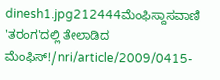dinesh1.jpg212444ಮೆಂಫಿಸ್ದಾಸವಾಣಿ 'ತರಂಗ'ದಲ್ಲಿ ತೇಲಾಡಿದ ಮೆಂಫಿಸ್!/nri/article/2009/0415-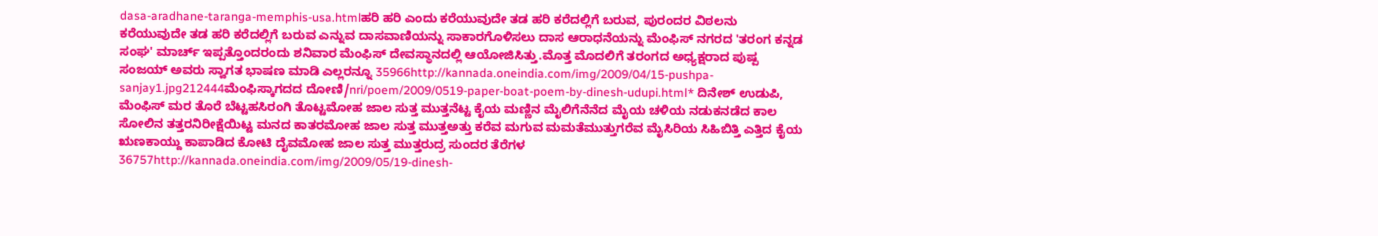dasa-aradhane-taranga-memphis-usa.htmlಹರಿ ಹರಿ ಎಂದು ಕರೆಯುವುದೇ ತಡ ಹರಿ ಕರೆದಲ್ಲಿಗೆ ಬರುವ, ಪುರಂದರ ವಿಠಲನು ಕರೆಯುವುದೇ ತಡ ಹರಿ ಕರೆದಲ್ಲಿಗೆ ಬರುವ ಎನ್ನುವ ದಾಸವಾಣಿಯನ್ನು ಸಾಕಾರಗೊಳಿಸಲು ದಾಸ ಆರಾಧನೆಯನ್ನು ಮೆಂಫಿಸ್ ನಗರದ 'ತರಂಗ ಕನ್ನಡ ಸಂಘ' ಮಾರ್ಚ್ ಇಪ್ಪತ್ತೊಂದರಂದು ಶನಿವಾರ ಮೆಂಫಿಸ್ ದೇವಸ್ಥಾನದಲ್ಲಿ ಆಯೋಜಿಸಿತ್ತು.ಮೊತ್ತ ಮೊದಲಿಗೆ ತರಂಗದ ಅಧ್ಯಕ್ಷರಾದ ಪುಷ್ಪ ಸಂಜಯ್ ಅವರು ಸ್ವಾಗತ ಭಾಷಣ ಮಾಡಿ ಎಲ್ಲರನ್ನೂ 35966http://kannada.oneindia.com/img/2009/04/15-pushpa-sanjay1.jpg212444ಮೆಂಫಿಸ್ಕಾಗದದ ದೋಣಿ/nri/poem/2009/0519-paper-boat-poem-by-dinesh-udupi.html* ದಿನೇಶ್ ಉಡುಪಿ, ಮೆಂಫಿಸ್ ಮರ ತೊರೆ ಬೆಟ್ಟಹಸಿರಂಗಿ ತೊಟ್ಟಮೋಹ ಜಾಲ ಸುತ್ತ ಮುತ್ತನೆಟ್ಟ ಕೈಯ ಮಣ್ಣಿನ ಮೈಲಿಗೆನೆನೆದ ಮೈಯ ಚಳಿಯ ನಡುಕನಡೆದ ಕಾಲ ಸೋಲಿನ ತತ್ತರನಿರೀಕ್ಷೆಯಿಟ್ಟ ಮನದ ಕಾತರಮೋಹ ಜಾಲ ಸುತ್ತ ಮುತ್ತಅತ್ತು ಕರೆವ ಮಗುವ ಮಮತೆಮುತ್ತುಗರೆವ ಮೈಸಿರಿಯ ಸಿಹಿಬಿತ್ತಿ ಎತ್ತಿದ ಕೈಯ ಋಣಕಾಯ್ದು ಕಾಪಾಡಿದ ಕೋಟಿ ದೈವಮೋಹ ಜಾಲ ಸುತ್ತ ಮುತ್ತರುದ್ರ ಸುಂದರ ತೆರೆಗಳ 36757http://kannada.oneindia.com/img/2009/05/19-dinesh-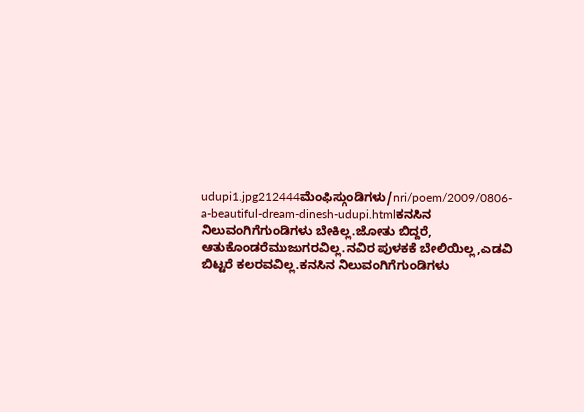udupi1.jpg212444ಮೆಂಫಿಸ್ಗುಂಡಿಗಳು/nri/poem/2009/0806-a-beautiful-dream-dinesh-udupi.htmlಕನಸಿನ ನಿಲುವಂಗಿಗೆಗುಂಡಿಗಳು ಬೇಕಿಲ್ಲ.ಜೋತು ಬಿದ್ದರೆ, ಆತುಕೊಂಡರೆಮುಜುಗರವಿಲ್ಲ.ನವಿರ ಪುಳಕಕೆ ಬೇಲಿಯಿಲ್ಲ,ಎಡವಿ ಬಿಟ್ಟರೆ ಕಲರವವಿಲ್ಲ.ಕನಸಿನ ನಿಲುವಂಗಿಗೆಗುಂಡಿಗಳು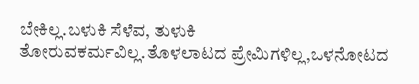ಬೇಕಿಲ್ಲ.ಬಳುಕಿ ಸೆಳೆವ, ತುಳುಕಿ ತೋರುವಕರ್ಮವಿಲ್ಲ.ತೊಳಲಾಟದ ಪ್ರೇಮಿಗಳಿಲ್ಲ,ಒಳನೋಟದ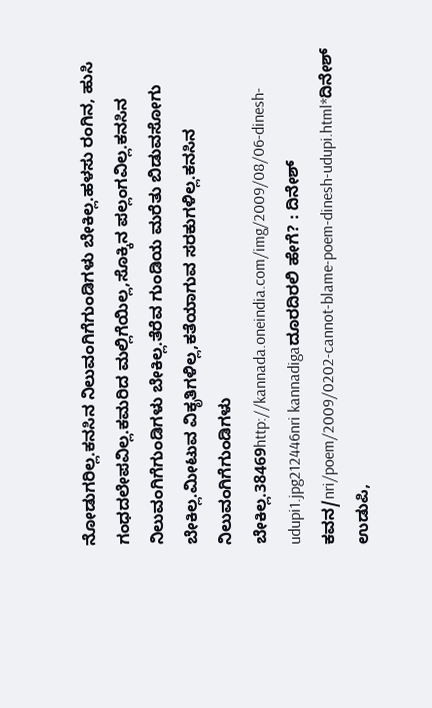ನೋಡುಗರಿಲ್ಲ.ಕನಸಿನ ನಿಲುವಂಗಿಗೆಗುಂಡಿಗಳು ಬೇಕಿಲ್ಲ.ಹಳಸು ರಂಗಿನ, ಹುಸಿ ಗಂಧದಲೇಪವಿಲ್ಲ.ಕಮರಿದ ಮಲ್ಲಿಗೆಯಿಲ್ಲ,ಸೊಕ್ಕಿನ ಪಲ್ಲಂಗವಿಲ್ಲ.ಕನಸಿನ ನಿಲುವಂಗಿಗೆಗುಂಡಿಗಳು ಬೇಕಿಲ್ಲ.ತೆರೆವ ಗುಂಡಿಯ ಮರೆತು ಬಿಡುವಸೋಗು ಬೇಕಿಲ್ಲ.ಮೀಟುವ ವಿಕೃತಿಗಳಿಲ್ಲ,ಕತೆಯಾಗುವ ಸರಕುಗಳಿಲ್ಲ.ಕನಸಿನ ನಿಲುವಂಗಿಗೆಗುಂಡಿಗಳು ಬೇಕಿಲ್ಲ.38469http://kannada.oneindia.com/img/2009/08/06-dinesh-udupi1.jpg212446nri kannadigaದೂರದಿರಲಿ ಹೇಗೆ? : ದಿನೇಶ್ ಕವನ/nri/poem/2009/0202-cannot-blame-poem-dinesh-udupi.html*ದಿನೇಶ್ ಉಡುಪಿ,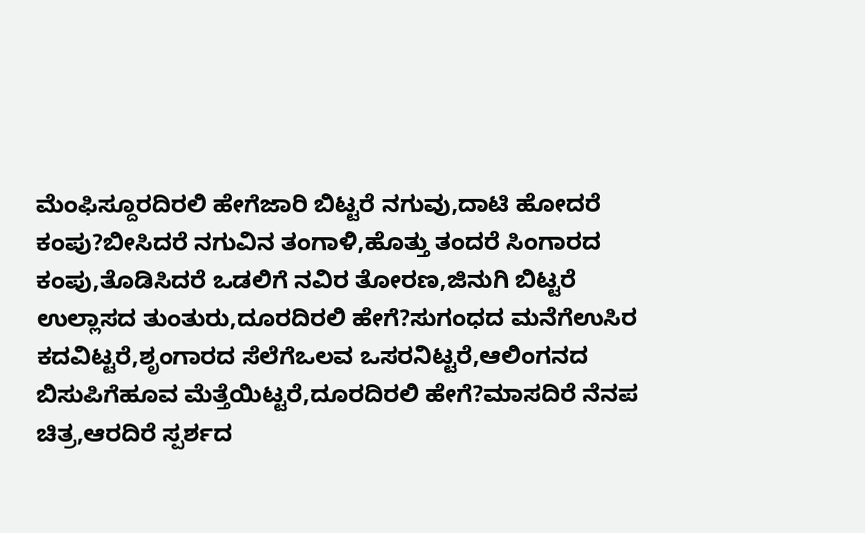ಮೆಂಫಿಸ್ದೂರದಿರಲಿ ಹೇಗೆಜಾರಿ ಬಿಟ್ಟರೆ ನಗುವು,ದಾಟಿ ಹೋದರೆ ಕಂಪು?ಬೀಸಿದರೆ ನಗುವಿನ ತಂಗಾಳಿ,ಹೊತ್ತು ತಂದರೆ ಸಿಂಗಾರದ ಕಂಪು,ತೊಡಿಸಿದರೆ ಒಡಲಿಗೆ ನವಿರ ತೋರಣ,ಜಿನುಗಿ ಬಿಟ್ಟರೆ ಉಲ್ಲಾಸದ ತುಂತುರು,ದೂರದಿರಲಿ ಹೇಗೆ?ಸುಗಂಧದ ಮನೆಗೆಉಸಿರ ಕದವಿಟ್ಟರೆ,ಶೃಂಗಾರದ ಸೆಲೆಗೆಒಲವ ಒಸರನಿಟ್ಟರೆ,ಆಲಿಂಗನದ ಬಿಸುಪಿಗೆಹೂವ ಮೆತ್ತೆಯಿಟ್ಟರೆ,ದೂರದಿರಲಿ ಹೇಗೆ?ಮಾಸದಿರೆ ನೆನಪ ಚಿತ್ರ,ಆರದಿರೆ ಸ್ಪರ್ಶದ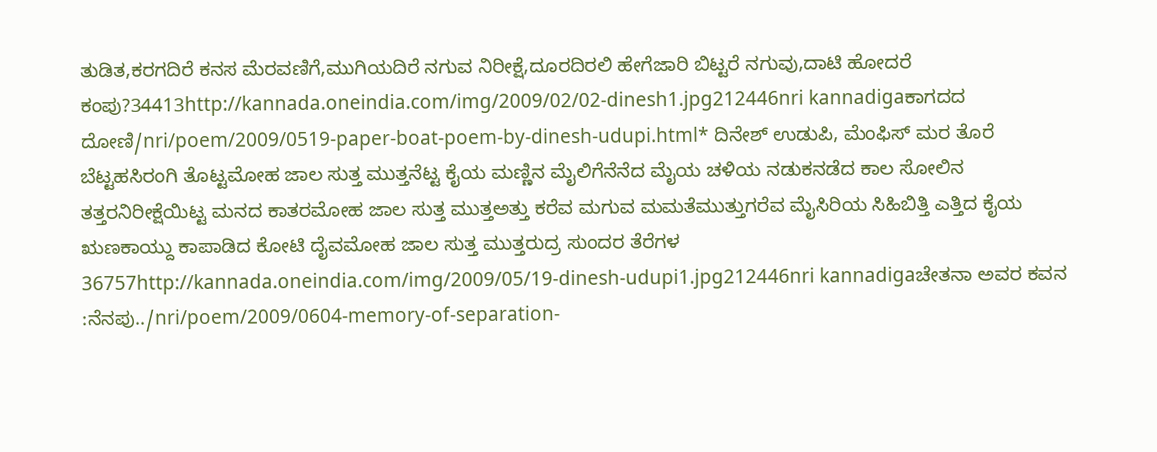ತುಡಿತ,ಕರಗದಿರೆ ಕನಸ ಮೆರವಣಿಗೆ,ಮುಗಿಯದಿರೆ ನಗುವ ನಿರೀಕ್ಷೆ,ದೂರದಿರಲಿ ಹೇಗೆಜಾರಿ ಬಿಟ್ಟರೆ ನಗುವು,ದಾಟಿ ಹೋದರೆ ಕಂಪು?34413http://kannada.oneindia.com/img/2009/02/02-dinesh1.jpg212446nri kannadigaಕಾಗದದ ದೋಣಿ/nri/poem/2009/0519-paper-boat-poem-by-dinesh-udupi.html* ದಿನೇಶ್ ಉಡುಪಿ, ಮೆಂಫಿಸ್ ಮರ ತೊರೆ ಬೆಟ್ಟಹಸಿರಂಗಿ ತೊಟ್ಟಮೋಹ ಜಾಲ ಸುತ್ತ ಮುತ್ತನೆಟ್ಟ ಕೈಯ ಮಣ್ಣಿನ ಮೈಲಿಗೆನೆನೆದ ಮೈಯ ಚಳಿಯ ನಡುಕನಡೆದ ಕಾಲ ಸೋಲಿನ ತತ್ತರನಿರೀಕ್ಷೆಯಿಟ್ಟ ಮನದ ಕಾತರಮೋಹ ಜಾಲ ಸುತ್ತ ಮುತ್ತಅತ್ತು ಕರೆವ ಮಗುವ ಮಮತೆಮುತ್ತುಗರೆವ ಮೈಸಿರಿಯ ಸಿಹಿಬಿತ್ತಿ ಎತ್ತಿದ ಕೈಯ ಋಣಕಾಯ್ದು ಕಾಪಾಡಿದ ಕೋಟಿ ದೈವಮೋಹ ಜಾಲ ಸುತ್ತ ಮುತ್ತರುದ್ರ ಸುಂದರ ತೆರೆಗಳ 36757http://kannada.oneindia.com/img/2009/05/19-dinesh-udupi1.jpg212446nri kannadigaಚೇತನಾ ಅವರ ಕವನ :ನೆನಪು../nri/poem/2009/0604-memory-of-separation-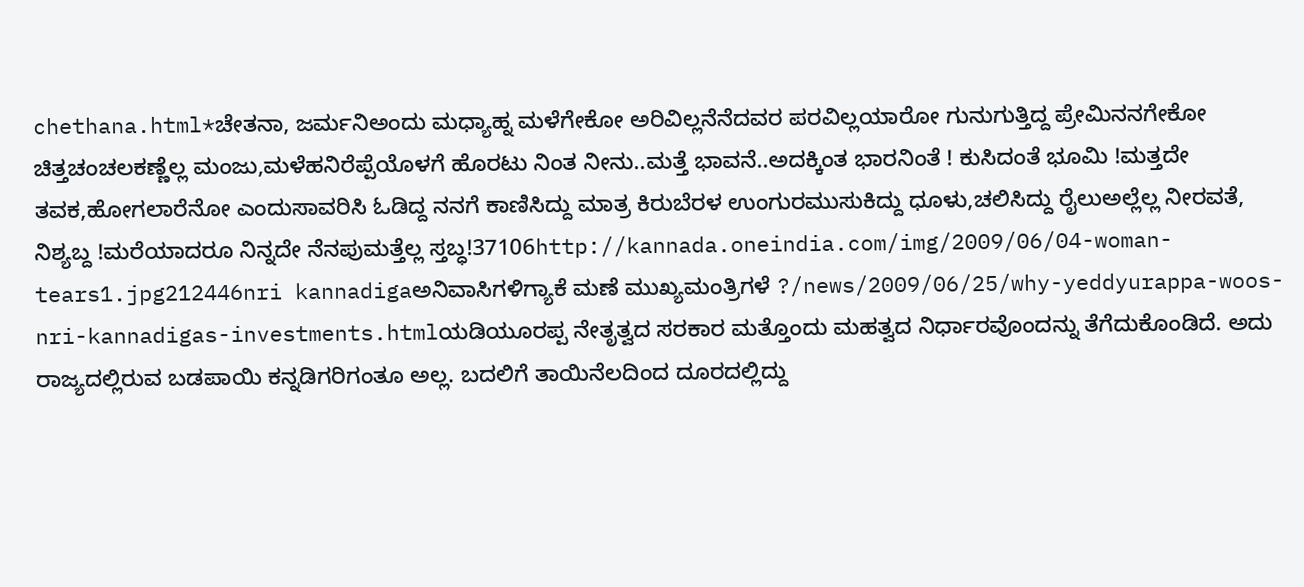chethana.html*ಚೇತನಾ, ಜರ್ಮನಿಅಂದು ಮಧ್ಯಾಹ್ನ ಮಳೆಗೇಕೋ ಅರಿವಿಲ್ಲನೆನೆದವರ ಪರವಿಲ್ಲಯಾರೋ ಗುನುಗುತ್ತಿದ್ದ ಪ್ರೇಮಿನನಗೇಕೋ ಚಿತ್ತಚಂಚಲಕಣ್ಣೆಲ್ಲ ಮಂಜು,ಮಳೆಹನಿರೆಪ್ಪೆಯೊಳಗೆ ಹೊರಟು ನಿಂತ ನೀನು..ಮತ್ತೆ ಭಾವನೆ..ಅದಕ್ಕಿಂತ ಭಾರನಿಂತೆ ! ಕುಸಿದಂತೆ ಭೂಮಿ !ಮತ್ತದೇ ತವಕ,ಹೋಗಲಾರೆನೋ ಎಂದುಸಾವರಿಸಿ ಓಡಿದ್ದ ನನಗೆ ಕಾಣಿಸಿದ್ದು ಮಾತ್ರ ಕಿರುಬೆರಳ ಉಂಗುರಮುಸುಕಿದ್ದು ಧೂಳು,ಚಲಿಸಿದ್ದು ರೈಲುಅಲ್ಲೆಲ್ಲ ನೀರವತೆ, ನಿಶ್ಯಬ್ದ !ಮರೆಯಾದರೂ ನಿನ್ನದೇ ನೆನಪುಮತ್ತೆಲ್ಲ ಸ್ತಬ್ಧ!37106http://kannada.oneindia.com/img/2009/06/04-woman-tears1.jpg212446nri kannadigaಅನಿವಾಸಿಗಳಿಗ್ಯಾಕೆ ಮಣೆ ಮುಖ್ಯಮಂತ್ರಿಗಳೆ ?/news/2009/06/25/why-yeddyurappa-woos-nri-kannadigas-investments.htmlಯಡಿಯೂರಪ್ಪ ನೇತೃತ್ವದ ಸರಕಾರ ಮತ್ತೊಂದು ಮಹತ್ವದ ನಿರ್ಧಾರವೊಂದನ್ನು ತೆಗೆದುಕೊಂಡಿದೆ. ಅದು ರಾಜ್ಯದಲ್ಲಿರುವ ಬಡಪಾಯಿ ಕನ್ನಡಿಗರಿಗಂತೂ ಅಲ್ಲ. ಬದಲಿಗೆ ತಾಯಿನೆಲದಿಂದ ದೂರದಲ್ಲಿದ್ದು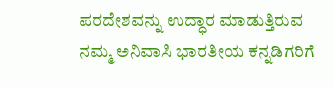ಪರದೇಶವನ್ನು ಉದ್ಧಾರ ಮಾಡುತ್ತಿರುವ ನಮ್ಮ ಅನಿವಾಸಿ ಭಾರತೀಯ ಕನ್ನಡಿಗರಿಗೆ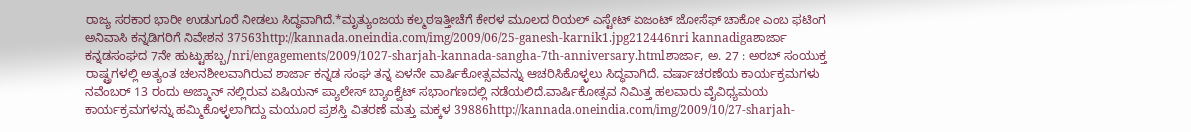ರಾಜ್ಯ ಸರಕಾರ ಭಾರೀ ಉಡುಗೂರೆ ನೀಡಲು ಸಿದ್ಧವಾಗಿದೆ.*ಮೃತ್ಯುಂಜಯ ಕಲ್ಮಠಇತ್ತೀಚೆಗೆ ಕೇರಳ ಮೂಲದ ರಿಯಲ್ ಎಸ್ಟೇಟ್ ಏಜಂಟ್ ಜೋಸೆಫ್ ಚಾಕೋ ಎಂಬ ಫಟಿಂಗ ಅನಿವಾಸಿ ಕನ್ನಡಿಗರಿಗೆ ನಿವೇಶನ 37563http://kannada.oneindia.com/img/2009/06/25-ganesh-karnik1.jpg212446nri kannadigaಶಾರ್ಜಾ ಕನ್ನಡಸಂಘದ 7ನೇ ಹುಟ್ಟುಹಬ್ಬ/nri/engagements/2009/1027-sharjah-kannada-sangha-7th-anniversary.htmlಶಾರ್ಜಾ, ಅ. 27 : ಅರಬ್ ಸಂಯುಕ್ತ ರಾಷ್ಟ್ರಗಳಲ್ಲಿ ಅತ್ಯಂತ ಚಲನಶೀಲವಾಗಿರುವ ಶಾರ್ಜಾ ಕನ್ನಡ ಸಂಘ ತನ್ನ ಏಳನೇ ವಾರ್ಷಿಕೋತ್ಸವವನ್ನು ಆಚರಿಸಿಕೊಳ್ಳಲು ಸಿದ್ಧವಾಗಿದೆ. ವರ್ಷಾಚರಣೆಯ ಕಾರ್ಯಕ್ರಮಗಳು ನವೆಂಬರ್ 13 ರಂದು ಅಜ್ಮಾನ್ ನಲ್ಲಿರುವ ಏಷಿಯನ್ ಪ್ಯಾಲೇಸ್ ಬ್ಯಾಂಕ್ವೆಟ್ ಸಭಾಂಗಣದಲ್ಲಿ ನಡೆಯಲಿದೆ.ವಾರ್ಷಿಕೋತ್ಸವ ನಿಮಿತ್ತ ಹಲವಾರು ವೈವಿಧ್ಯಮಯ ಕಾರ್ಯಕ್ರಮಗಳನ್ನು ಹಮ್ಮಿಕೊಳ್ಳಲಾಗಿದ್ದು ಮಯೂರ ಪ್ರಶಸ್ತಿ ವಿತರಣೆ ಮತ್ತು ಮಕ್ಕಳ 39886http://kannada.oneindia.com/img/2009/10/27-sharjah-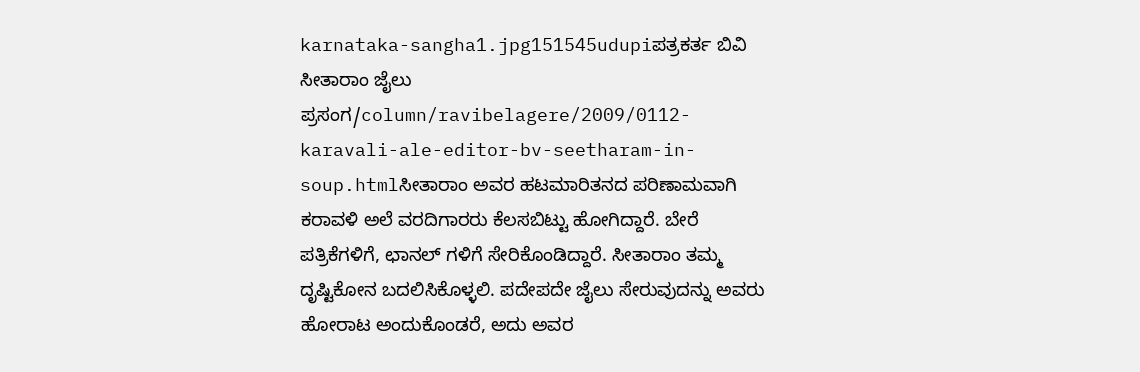karnataka-sangha1.jpg151545udupiಪತ್ರಕರ್ತ ಬಿವಿ ಸೀತಾರಾಂ ಜೈಲು ಪ್ರಸಂಗ/column/ravibelagere/2009/0112-karavali-ale-editor-bv-seetharam-in-soup.htmlಸೀತಾರಾಂ ಅವರ ಹಟಮಾರಿತನದ ಪರಿಣಾಮವಾಗಿ ಕರಾವಳಿ ಅಲೆ ವರದಿಗಾರರು ಕೆಲಸಬಿಟ್ಟು ಹೋಗಿದ್ದಾರೆ. ಬೇರೆ ಪತ್ರಿಕೆಗಳಿಗೆ, ಛಾನಲ್ ಗಳಿಗೆ ಸೇರಿಕೊಂಡಿದ್ದಾರೆ. ಸೀತಾರಾಂ ತಮ್ಮ ದೃಷ್ಟಿಕೋನ ಬದಲಿಸಿಕೊಳ್ಳಲಿ. ಪದೇಪದೇ ಜೈಲು ಸೇರುವುದನ್ನು ಅವರು ಹೋರಾಟ ಅಂದುಕೊಂಡರೆ, ಅದು ಅವರ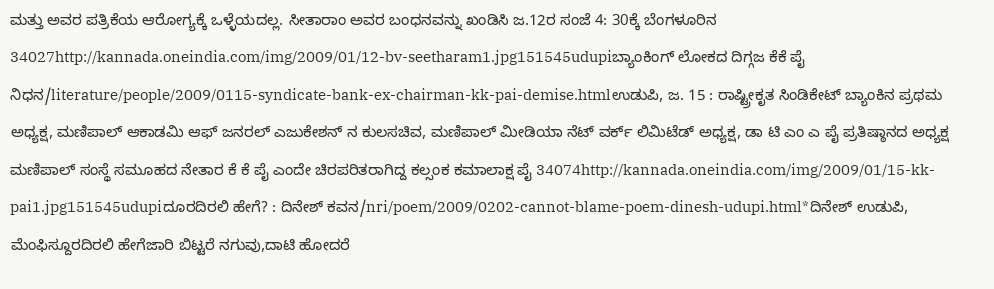ಮತ್ತು ಅವರ ಪತ್ರಿಕೆಯ ಆರೋಗ್ಯಕ್ಕೆ ಒಳ್ಳೆಯದಲ್ಲ. ಸೀತಾರಾಂ ಅವರ ಬಂಧನವನ್ನು ಖಂಡಿಸಿ ಜ.12ರ ಸಂಜೆ 4: 30ಕ್ಕೆ ಬೆಂಗಳೂರಿನ 34027http://kannada.oneindia.com/img/2009/01/12-bv-seetharam1.jpg151545udupiಬ್ಯಾಂಕಿಂಗ್ ಲೋಕದ ದಿಗ್ಗಜ ಕೆಕೆ ಪೈ ನಿಧನ/literature/people/2009/0115-syndicate-bank-ex-chairman-kk-pai-demise.htmlಉಡುಪಿ, ಜ. 15 : ರಾಷ್ಟ್ರೀಕೃತ ಸಿಂಡಿಕೇಟ್ ಬ್ಯಾಂಕಿನ ಪ್ರಥಮ ಅಧ್ಯಕ್ಷ, ಮಣಿಪಾಲ್ ಆಕಾಡಮಿ ಆಫ್ ಜನರಲ್ ಎಜುಕೇಶನ್ ನ ಕುಲಸಚಿವ, ಮಣಿಪಾಲ್ ಮೀಡಿಯಾ ನೆಟ್ ವರ್ಕ್ ಲಿಮಿಟೆಡ್ ಅಧ್ಯಕ್ಷ, ಡಾ ಟಿ ಎಂ ಎ ಪೈ ಪ್ರತಿಷ್ಠಾನದ ಅಧ್ಯಕ್ಷ ಮಣಿಪಾಲ್ ಸಂಸ್ಥೆ ಸಮೂಹದ ನೇತಾರ ಕೆ ಕೆ ಪೈ ಎಂದೇ ಚಿರಪರಿತರಾಗಿದ್ದ ಕಲ್ಸಂಕ ಕಮಾಲಾಕ್ಷ ಪೈ 34074http://kannada.oneindia.com/img/2009/01/15-kk-pai1.jpg151545udupiದೂರದಿರಲಿ ಹೇಗೆ? : ದಿನೇಶ್ ಕವನ/nri/poem/2009/0202-cannot-blame-poem-dinesh-udupi.html*ದಿನೇಶ್ ಉಡುಪಿ, ಮೆಂಫಿಸ್ದೂರದಿರಲಿ ಹೇಗೆಜಾರಿ ಬಿಟ್ಟರೆ ನಗುವು,ದಾಟಿ ಹೋದರೆ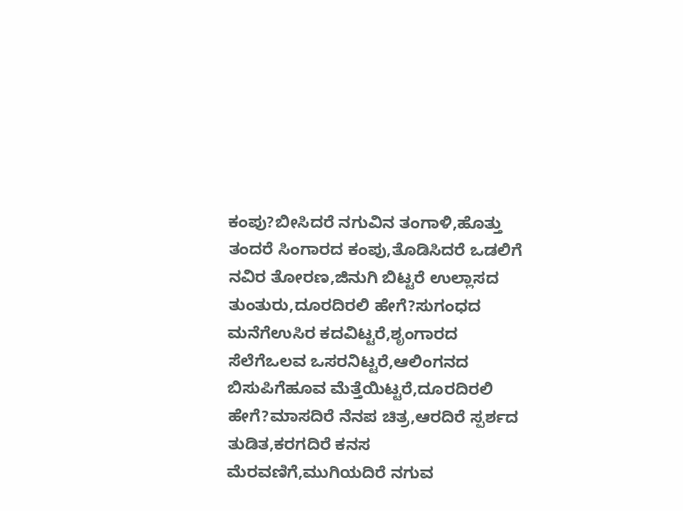ಕಂಪು?ಬೀಸಿದರೆ ನಗುವಿನ ತಂಗಾಳಿ,ಹೊತ್ತು ತಂದರೆ ಸಿಂಗಾರದ ಕಂಪು,ತೊಡಿಸಿದರೆ ಒಡಲಿಗೆ ನವಿರ ತೋರಣ,ಜಿನುಗಿ ಬಿಟ್ಟರೆ ಉಲ್ಲಾಸದ ತುಂತುರು,ದೂರದಿರಲಿ ಹೇಗೆ?ಸುಗಂಧದ ಮನೆಗೆಉಸಿರ ಕದವಿಟ್ಟರೆ,ಶೃಂಗಾರದ ಸೆಲೆಗೆಒಲವ ಒಸರನಿಟ್ಟರೆ,ಆಲಿಂಗನದ ಬಿಸುಪಿಗೆಹೂವ ಮೆತ್ತೆಯಿಟ್ಟರೆ,ದೂರದಿರಲಿ ಹೇಗೆ?ಮಾಸದಿರೆ ನೆನಪ ಚಿತ್ರ,ಆರದಿರೆ ಸ್ಪರ್ಶದ ತುಡಿತ,ಕರಗದಿರೆ ಕನಸ ಮೆರವಣಿಗೆ,ಮುಗಿಯದಿರೆ ನಗುವ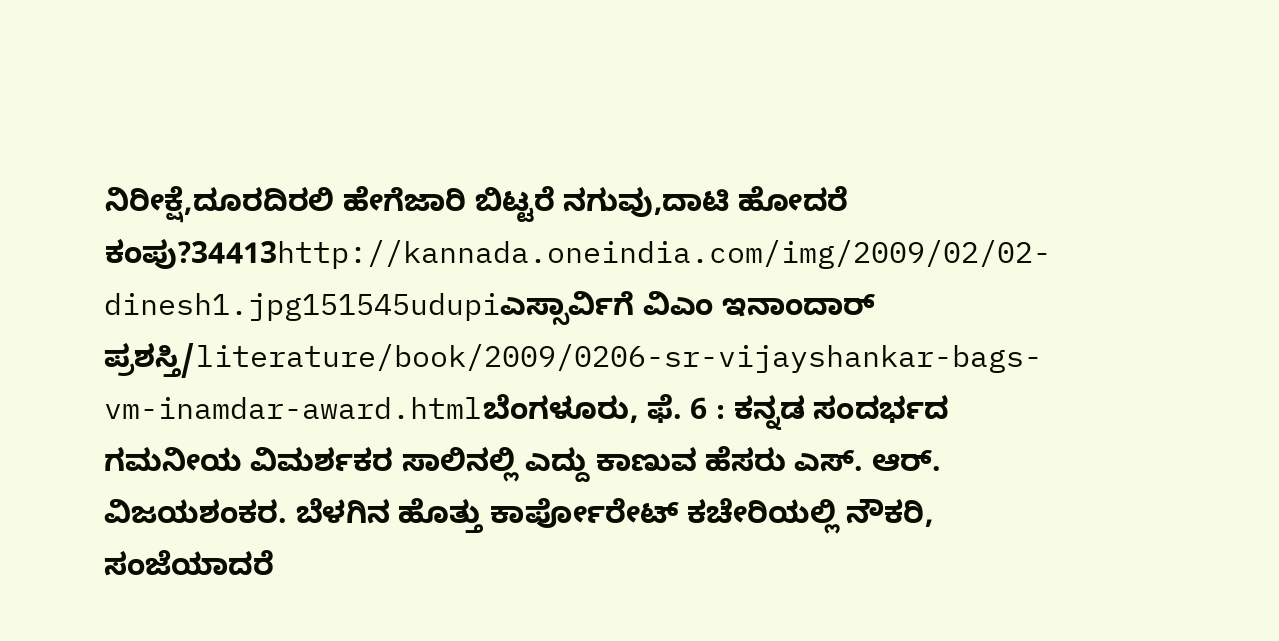ನಿರೀಕ್ಷೆ,ದೂರದಿರಲಿ ಹೇಗೆಜಾರಿ ಬಿಟ್ಟರೆ ನಗುವು,ದಾಟಿ ಹೋದರೆ ಕಂಪು?34413http://kannada.oneindia.com/img/2009/02/02-dinesh1.jpg151545udupiಎಸ್ಸಾರ್ವಿಗೆ ವಿಎಂ ಇನಾಂದಾರ್ ಪ್ರಶಸ್ತಿ/literature/book/2009/0206-sr-vijayshankar-bags-vm-inamdar-award.htmlಬೆಂಗಳೂರು, ಫೆ. 6 : ಕನ್ನಡ ಸಂದರ್ಭದ ಗಮನೀಯ ವಿಮರ್ಶಕರ ಸಾಲಿನಲ್ಲಿ ಎದ್ದು ಕಾಣುವ ಹೆಸರು ಎಸ್. ಆರ್. ವಿಜಯಶಂಕರ. ಬೆಳಗಿನ ಹೊತ್ತು ಕಾರ್ಪೋರೇಟ್ ಕಚೇರಿಯಲ್ಲಿ ನೌಕರಿ, ಸಂಜೆಯಾದರೆ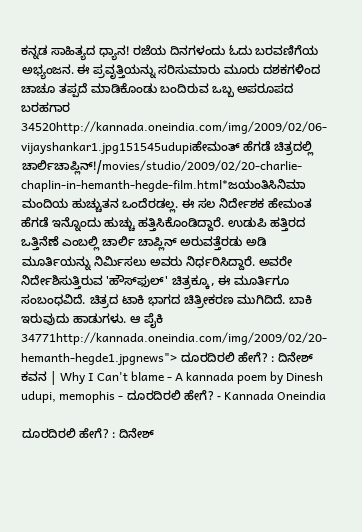ಕನ್ನಡ ಸಾಹಿತ್ಯದ ಧ್ಯಾನ! ರಜೆಯ ದಿನಗಳಂದು ಓದು ಬರವಣಿಗೆಯ ಅಭ್ಯಂಜನ. ಈ ಪ್ರವೃತ್ತಿಯನ್ನು ಸರಿಸುಮಾರು ಮೂರು ದಶಕಗಳಿಂದ ಚಾಚೂ ತಪ್ಪದೆ ಮಾಡಿಕೊಂಡು ಬಂದಿರುವ ಒಬ್ಬ ಅಪರೂಪದ ಬರಹಗಾರ 34520http://kannada.oneindia.com/img/2009/02/06-vijayshankar1.jpg151545udupiಹೇಮಂತ್ ಹೆಗಡೆ ಚಿತ್ರದಲ್ಲಿ ಚಾರ್ಲಿಚಾಪ್ಲಿನ್!/movies/studio/2009/02/20-charlie-chaplin-in-hemanth-hegde-film.html*ಜಯಂತಿಸಿನಿಮಾ ಮಂದಿಯ ಹುಚ್ಚುತನ ಒಂದೆರಡಲ್ಲ. ಈ ಸಲ ನಿರ್ದೇಶಕ ಹೇಮಂತ ಹೆಗಡೆ ಇನ್ನೊಂದು ಹುಚ್ಚು ಹತ್ತಿಸಿಕೊಂಡಿದ್ದಾರೆ. ಉಡುಪಿ ಹತ್ತಿರದ ಒತ್ತಿನೆಣೆ ಎಂಬಲ್ಲಿ ಚಾರ್ಲಿ ಚಾಪ್ಲಿನ್ ಅರುವತ್ತೆರಡು ಅಡಿ ಮೂರ್ತಿಯನ್ನು ನಿರ್ಮಿಸಲು ಅವರು ನಿರ್ಧರಿಸಿದ್ದಾರೆ. ಅವರೇ ನಿರ್ದೇಶಿಸುತ್ತಿರುವ 'ಹೌಸ್‌ಫುಲ್' ಚಿತ್ರಕ್ಕೂ, ಈ ಮೂರ್ತಿಗೂ ಸಂಬಂಧವಿದೆ. ಚಿತ್ರದ ಟಾಕಿ ಭಾಗದ ಚಿತ್ರೀಕರಣ ಮುಗಿದಿದೆ. ಬಾಕಿ ಇರುವುದು ಹಾಡುಗಳು. ಆ ಪೈಕಿ 34771http://kannada.oneindia.com/img/2009/02/20-hemanth-hegde1.jpgnews"> ದೂರದಿರಲಿ ಹೇಗೆ? : ದಿನೇಶ್ ಕವನ | Why I Can't blame - A kannada poem by Dinesh udupi, memophis - ದೂರದಿರಲಿ ಹೇಗೆ? - Kannada Oneindia

ದೂರದಿರಲಿ ಹೇಗೆ? : ದಿನೇಶ್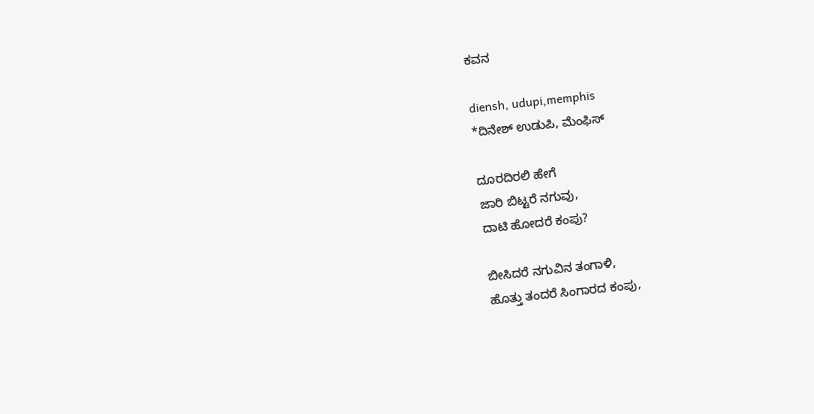ಕವನ

diensh, udupi,memphis
*ದಿನೇಶ್ ಉಡುಪಿ, ಮೆಂಫಿಸ್

ದೂರದಿರಲಿ ಹೇಗೆ
ಜಾರಿ ಬಿಟ್ಟರೆ ನಗುವು,
ದಾಟಿ ಹೋದರೆ ಕಂಪು?

ಬೀಸಿದರೆ ನಗುವಿನ ತಂಗಾಳಿ,
ಹೊತ್ತು ತಂದರೆ ಸಿಂಗಾರದ ಕಂಪು,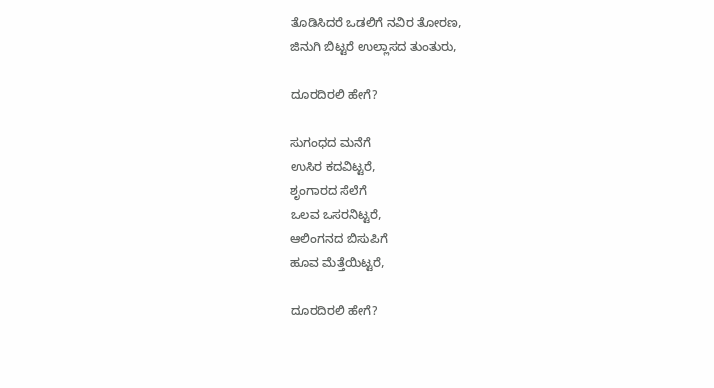ತೊಡಿಸಿದರೆ ಒಡಲಿಗೆ ನವಿರ ತೋರಣ,
ಜಿನುಗಿ ಬಿಟ್ಟರೆ ಉಲ್ಲಾಸದ ತುಂತುರು,

ದೂರದಿರಲಿ ಹೇಗೆ?

ಸುಗಂಧದ ಮನೆಗೆ
ಉಸಿರ ಕದವಿಟ್ಟರೆ,
ಶೃಂಗಾರದ ಸೆಲೆಗೆ
ಒಲವ ಒಸರನಿಟ್ಟರೆ,
ಆಲಿಂಗನದ ಬಿಸುಪಿಗೆ
ಹೂವ ಮೆತ್ತೆಯಿಟ್ಟರೆ,

ದೂರದಿರಲಿ ಹೇಗೆ?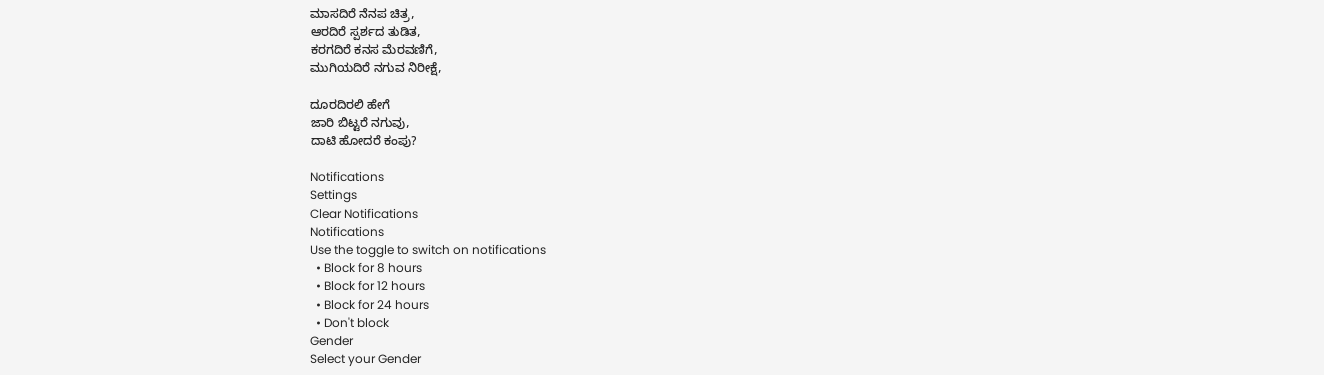ಮಾಸದಿರೆ ನೆನಪ ಚಿತ್ರ,
ಆರದಿರೆ ಸ್ಪರ್ಶದ ತುಡಿತ,
ಕರಗದಿರೆ ಕನಸ ಮೆರವಣಿಗೆ,
ಮುಗಿಯದಿರೆ ನಗುವ ನಿರೀಕ್ಷೆ,

ದೂರದಿರಲಿ ಹೇಗೆ
ಜಾರಿ ಬಿಟ್ಟರೆ ನಗುವು,
ದಾಟಿ ಹೋದರೆ ಕಂಪು?

Notifications
Settings
Clear Notifications
Notifications
Use the toggle to switch on notifications
  • Block for 8 hours
  • Block for 12 hours
  • Block for 24 hours
  • Don't block
Gender
Select your Gender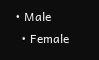• Male
  • Female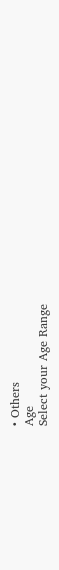• Others
Age
Select your Age Range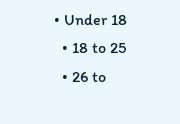• Under 18
  • 18 to 25
  • 26 to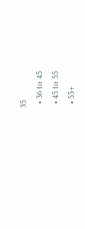35
  • 36 to 45
  • 45 to 55
  • 55+